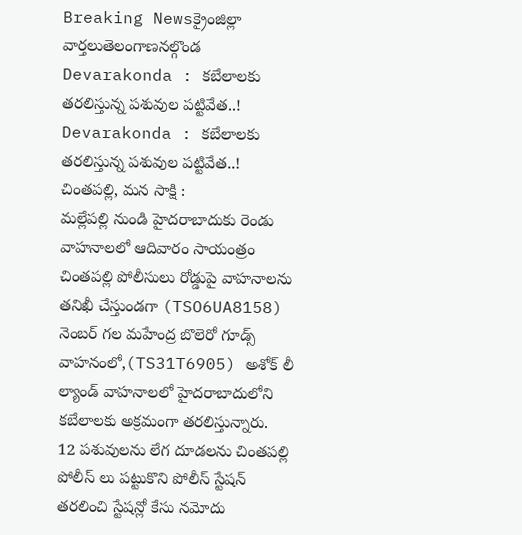Breaking Newsక్రైంజిల్లా వార్తలుతెలంగాణనల్గొండ
Devarakonda : కబేలాలకు తరలిస్తున్న పశువుల పట్టివేత..!
Devarakonda : కబేలాలకు తరలిస్తున్న పశువుల పట్టివేత..!
చింతపల్లి, మన సాక్షి :
మల్లేపల్లి నుండి హైదరాబాదుకు రెండు వాహనాలలో ఆదివారం సాయంత్రం చింతపల్లి పోలీసులు రోడ్డుపై వాహనాలను తనిఖీ చేస్తుండగా (TSO6UA8158) నెంబర్ గల మహేంద్ర బొలెరో గూడ్స్ వాహనంలో,(TS31T6905) అశోక్ లీ ల్యాండ్ వాహనాలలో హైదరాబాదులోని కబేలాలకు అక్రమంగా తరలిస్తున్నారు.
12 పశువులను లేగ దూడలను చింతపల్లి పోలీస్ లు పట్టుకొని పోలీస్ స్టేషన్ తరలించి స్టేషన్లో కేసు నమోదు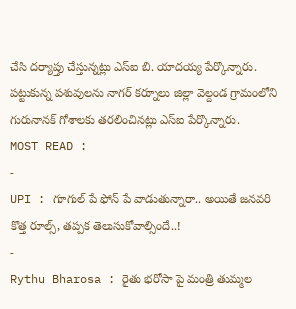చేసి దర్యాప్తు చేస్తున్నట్లు ఎస్ఐ బి. యాదయ్య పేర్కొన్నారు. పట్టుకున్న పశువులను నాగర్ కర్నూలు జిల్లా వెల్దండ గ్రామంలోని గురునానక్ గోశాలకు తరలించినట్లు ఎస్ఐ పేర్కొన్నారు.
MOST READ :
-
UPI : గూగుల్ పే ఫోన్ పే వాడుతున్నారా.. అయితే జనవరి కొత్త రూల్స్, తప్పక తెలుసుకోవాల్సిందే..!
-
Rythu Bharosa : రైతు భరోసా పై మంత్రి తుమ్మల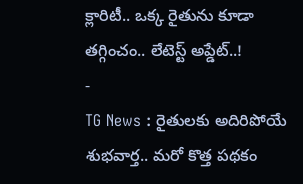క్లారిటీ.. ఒక్క రైతును కూడా తగ్గించం.. లేటెస్ట్ అప్డేట్..!
-
TG News : రైతులకు అదిరిపోయే శుభవార్త.. మరో కొత్త పథకం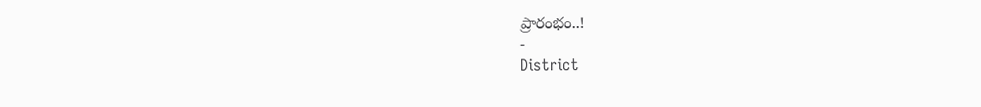ప్రారంభం..!
-
District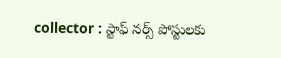collector : స్టాఫ్ నర్స్ పోస్టులకు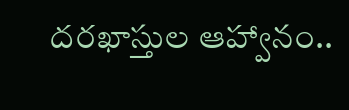దరఖాస్తుల ఆహ్వానం..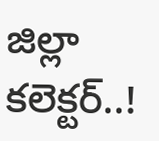జిల్లా కలెక్టర్..!